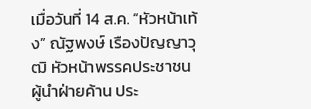เมื่อวันที่ 14 ส.ค. “หัวหน้าเท้ง” ณัฐพงษ์ เรืองปัญญาวุฒิ หัวหน้าพรรคประชาชน ผู้นำฝ่ายค้าน ประ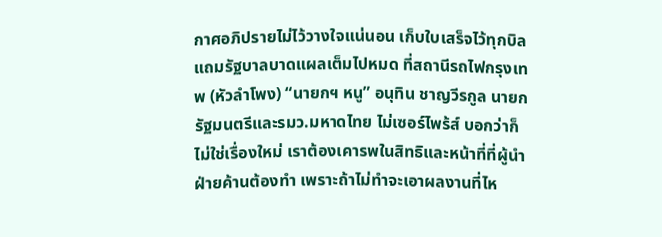กาศอภิปรายไม่ไว้วางใจแน่นอน เก็บใบเสร็จไว้ทุกบิล แถมรัฐบาลบาดแผลเต็มไปหมด ที่สถานีรถไฟกรุงเทพ (หัวลำโพง) “นายกฯ หนู” อนุทิน ชาญวีรกูล นายกรัฐมนตรีและรมว.มหาดไทย ไม่เซอร์ไพร้ส์ บอกว่าก็ไม่ใช่เรื่องใหม่ เราต้องเคารพในสิทธิและหน้าที่ที่ผู้นำฝ่ายค้านต้องทำ เพราะถ้าไม่ทำจะเอาผลงานที่ไห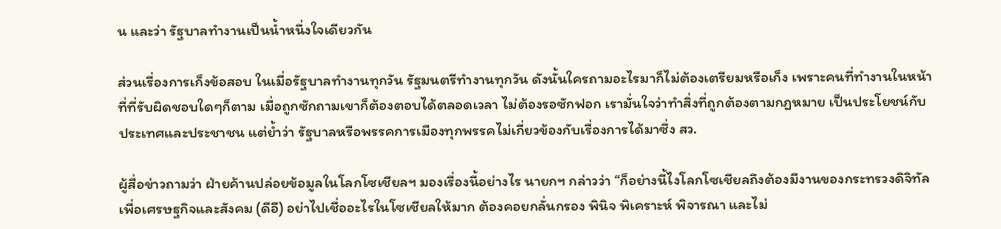น และว่า รัฐบาลทำงานเป็นน้ำหนึ่งใจเดียวกัน

ส่วนเรื่องการเก็งข้อสอบ ในเมื่อรัฐบาลทำงานทุกวัน รัฐมนตรีทำงานทุกวัน ดังนั้นใครถามอะไรมาก็ไม่ต้องเตรียมหรือเก็ง เพราะคนที่ทำงานในหน้าที่ที่รับผิดชอบใดๆก็ตาม เมื่อถูกซักถามเขาก็ต้องตอบได้ตลอดเวลา ไม่ต้องรอซักฟอก เรามั่นใจว่าทำสิ่งที่ถูกต้องตามกฎหมาย เป็นประโยชน์กับประเทศและประชาชน แต่ย้ำว่า รัฐบาลหรือพรรคการเมืองทุกพรรคไม่เกี่ยวข้องกับเรื่องการได้มาซึ่ง สว.

ผู้สื่อข่าวถามว่า ฝ่ายค้านปล่อยข้อมูลในโลกโซเชียลฯ มองเรื่องนี้อย่างไร นายกฯ กล่าวว่า “ก็อย่างนี้ไงโลกโซเชียลถึงต้องมีงานของกระทรวงดิจิทัลเพื่อเศรษฐกิจและสังคม (ดีอี) อย่าไปเชื่ออะไรในโซเชียลให้มาก ต้องคอยกลั่นกรอง พินิจ พิเคราะห์ พิจารณา และไม่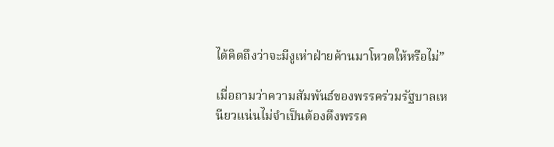ได้คิดถึงว่าจะมีงูเห่าฝ่ายค้านมาโหวตให้หรือไม่”

เมื่อถามว่าความสัมพันธ์ของพรรคร่วมรัฐบาลเหนียวแน่นไม่จำเป็นต้องดึงพรรค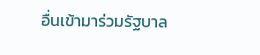อื่นเข้ามาร่วมรัฐบาล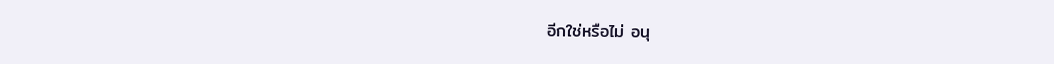อีกใช่หรือไม่ อนุ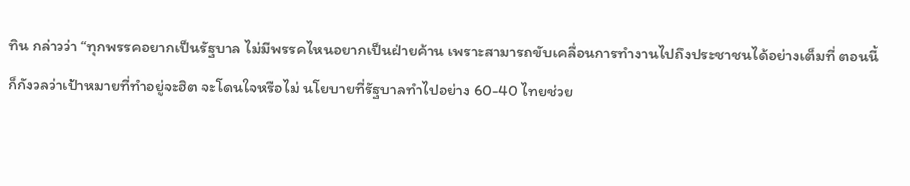ทิน กล่าวว่า “ทุกพรรคอยากเป็นรัฐบาล ไม่มีพรรคไหนอยากเป็นฝ่ายค้าน เพราะสามารถขับเคลื่อนการทำงานไปถึงประชาชนได้อย่างเต็มที่ ตอนนี้ก็กังวลว่าเป้าหมายที่ทำอยู่จะฮิต จะโดนใจหรือไม่ นโยบายที่รัฐบาลทำไปอย่าง 60-40 ไทยช่วย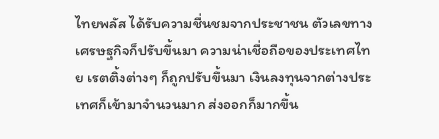ไทยพลัส ได้รับความชื่นชมจากประชาชน ตัวเลขทางเศรษฐกิจก็ปรับขึ้นมา ความน่าเชื่อถือของประเทศไทย เรตติ้งต่างๆ ก็ถูกปรับขึ้นมา เงินลงทุนจากต่างประเทศก็เข้ามาจำนวนมาก ส่งออกก็มากขึ้น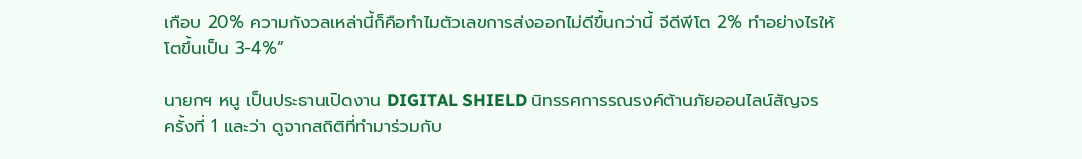เกือบ 20% ความกังวลเหล่านี้ก็คือทำไมตัวเลขการส่งออกไม่ดีขึ้นกว่านี้ จีดีพีโต 2% ทำอย่างไรให้โตขึ้นเป็น 3-4%”

นายกฯ หนู เป็นประธานเปิดงาน DIGITAL SHIELD นิทรรศการรณรงค์ต้านภัยออนไลน์สัญจร ครั้งที่ 1 และว่า ดูจากสถิติที่ทำมาร่วมกับ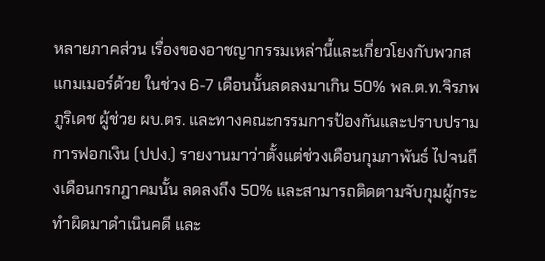หลายภาคส่วน เรื่องของอาชญากรรมเหล่านี้และเกี่ยวโยงกับพวกสแกมเมอร์ด้วย ในช่วง 6-7 เดือนนั้นลดลงมาเกิน 50% พล.ต.ท.จิรภพ ภูริเดช ผู้ช่วย ผบ.ตร. และทางคณะกรรมการป้องกันและปราบปรามการฟอกเงิน (ปปง.) รายงานมาว่าตั้งแต่ช่วงเดือนกุมภาพันธ์ ไปจนถึงเดือนกรกฎาคมนั้น ลดลงถึง 50% และสามารถติดตามจับกุมผู้กระทำผิดมาดำเนินคดี และ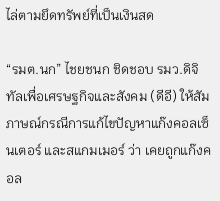ไล่ตามยึดทรัพย์ที่เป็นเงินสด

“รมต.นก” ไชยชนก ชิดชอบ รมว.ดิจิทัลเพื่อเศรษฐกิจและสังคม (ดีอี) ให้สัมภาษณ์กรณีการแก้ไขปัญหาแก๊งคอลเซ็นเตอร์ และสแกมเมอร์ ว่า เคยถูกแก๊งคอล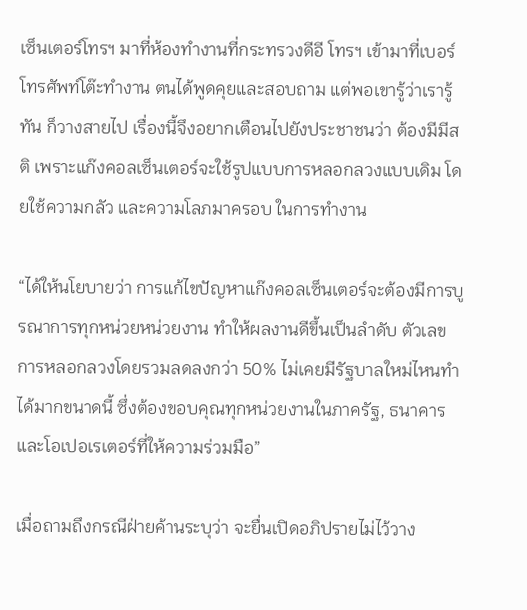เซ็นเตอร์โทรฯ มาที่ห้องทำงานที่กระทรวงดีอี โทรฯ เข้ามาที่เบอร์โทรศัพท์โต๊ะทำงาน ตนได้พูดคุยและสอบถาม แต่พอเขารู้ว่าเรารู้ทัน ก็วางสายไป เรื่องนี้จึงอยากเตือนไปยังประชาชนว่า ต้องมีมีสติ เพราะแก๊งคอลเซ็นเตอร์จะใช้รูปแบบการหลอกลวงแบบเดิม โดยใช้ความกลัว และความโลภมาครอบ ในการทำงาน

“ได้ให้นโยบายว่า การแก้ไขปัญหาแก๊งคอลเซ็นเตอร์จะต้องมีการบูรณาการทุกหน่วยหน่วยงาน ทำให้ผลงานดีขึ้นเป็นลำดับ ตัวเลขการหลอกลวงโดยรวมลดลงกว่า 50% ไม่เคยมีรัฐบาลใหม่ไหนทำได้มากขนาดนี้ ซึ่งต้องขอบคุณทุกหน่วยงานในภาครัฐ, ธนาคาร และโอเปอเรเตอร์ที่ให้ความร่วมมือ”

เมื่อถามถึงกรณีฝ่ายค้านระบุว่า จะยื่นเปิดอภิปรายไม่ไว้วาง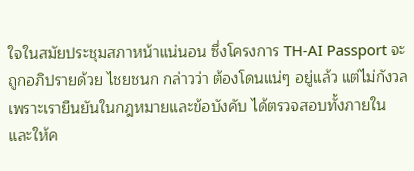ใจในสมัยประชุมสภาหน้าแน่นอน ซึ่งโครงการ TH-AI Passport จะถูกอภิปรายด้วย ไชยชนก กล่าวว่า ต้องโดนแน่ๆ อยู่แล้ว แต่ไม่กังวล เพราะเรายืนยันในกฎหมายและข้อบังคับ ได้ตรวจสอบทั้งภายใน และให้ค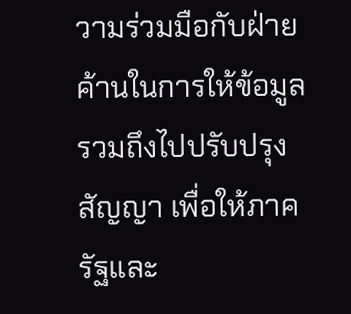วามร่วมมือกับฝ่ายค้านในการให้ข้อมูล รวมถึงไปปรับปรุงสัญญา เพื่อให้ภาครัฐและ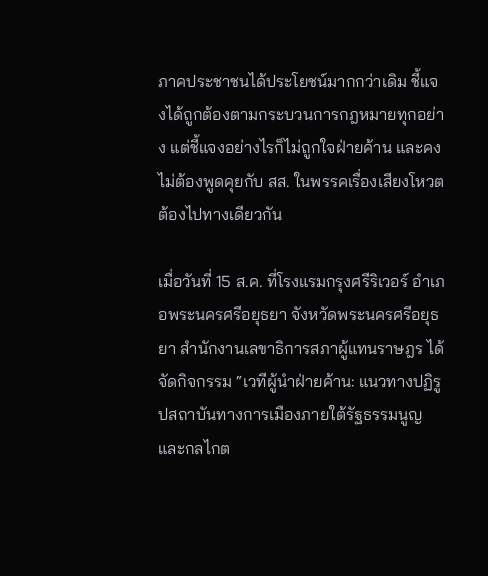ภาคประชาชนได้ประโยชน์มากกว่าเดิม ชี้แจงได้ถูกต้องตามกระบวนการกฎหมายทุกอย่าง แต่ชี้แจงอย่างไรก็ไม่ถูกใจฝ่ายค้าน และคงไม่ต้องพูดคุยกับ สส. ในพรรคเรื่องเสียงโหวตต้องไปทางเดียวกัน

เมื่อวันที่ 15 ส.ค. ที่โรงแรมกรุงศรีริเวอร์ อำเภอพระนครศรีอยุธยา จังหวัดพระนครศรีอยุธยา สำนักงานเลขาธิการสภาผู้แทนราษฎร ได้จัดกิจกรรม “เวทีผู้นำฝ่ายค้าน: แนวทางปฏิรูปสถาบันทางการเมืองภายใต้รัฐธรรมนูญ และกลไกต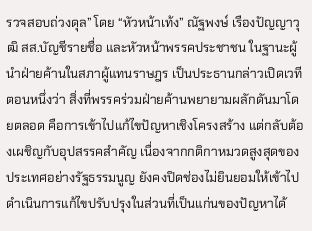รวจสอบถ่วงดุล” โดย “หัวหน้าเท้ง” ณัฐพงษ์ เรืองปัญญาวุฒิ สส.บัญชีรายชื่อ และหัวหน้าพรรคประชาชน ในฐานะผู้นำฝ่ายค้านในสภาผู้แทนราษฎร เป็นประธานกล่าวเปิดเวทีตอนหนึ่งว่า สิ่งที่พรรคร่วมฝ่ายค้านพยายามผลักดันมาโดยตลอด คือการเข้าไปแก้ไขปัญหาเชิงโครงสร้าง แต่กลับต้องเผชิญกับอุปสรรคสำคัญ เนื่องจากกติกาหมวดสูงสุดของประเทศอย่างรัฐธรรมนูญ ยังคงปิดช่องไม่ยินยอมให้เข้าไปดำเนินการแก้ไขปรับปรุงในส่วนที่เป็นแก่นของปัญหาได้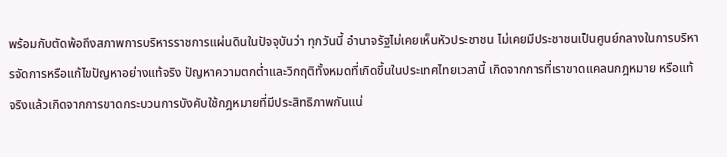พร้อมกับตัดพ้อถึงสภาพการบริหารราชการแผ่นดินในปัจจุบันว่า ทุกวันนี้ อำนาจรัฐไม่เคยเห็นหัวประชาชน ไม่เคยมีประชาชนเป็นศูนย์กลางในการบริหารจัดการหรือแก้ไขปัญหาอย่างแท้จริง ปัญหาความตกต่ำและวิกฤติทั้งหมดที่เกิดขึ้นในประเทศไทยเวลานี้ เกิดจากการที่เราขาดแคลนกฎหมาย หรือแท้จริงแล้วเกิดจากการขาดกระบวนการบังคับใช้กฎหมายที่มีประสิทธิภาพกันแน่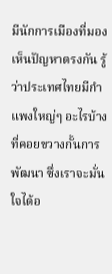มีนักการเมืองที่มองเห็นปัญหาตรงกัน รู้ว่าประเทศไทยมีกำแพงใหญ่ๆ อะไรบ้างที่คอยขวางกั้นการพัฒนา ซึ่งเราจะมั่นใจได้อ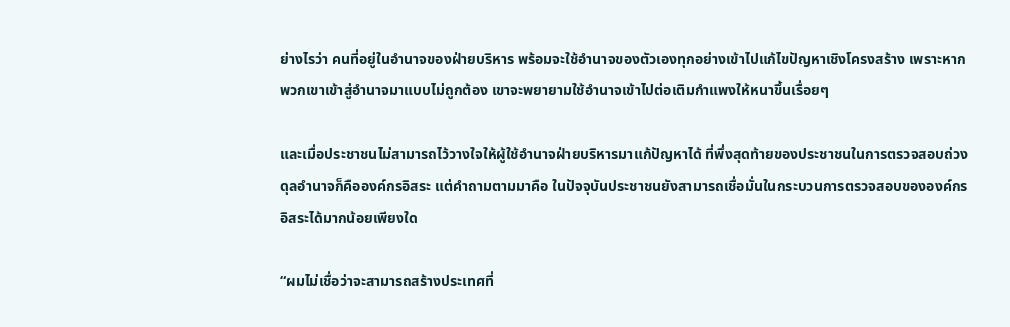ย่างไรว่า คนที่อยู่ในอำนาจของฝ่ายบริหาร พร้อมจะใช้อำนาจของตัวเองทุกอย่างเข้าไปแก้ไขปัญหาเชิงโครงสร้าง เพราะหากพวกเขาเข้าสู่อำนาจมาแบบไม่ถูกต้อง เขาจะพยายามใช้อำนาจเข้าไปต่อเติมกำแพงให้หนาขึ้นเรื่อยๆ

และเมื่อประชาชนไม่สามารถไว้วางใจให้ผู้ใช้อำนาจฝ่ายบริหารมาแก้ปัญหาได้ ที่พึ่งสุดท้ายของประชาชนในการตรวจสอบถ่วงดุลอำนาจก็คือองค์กรอิสระ แต่คำถามตามมาคือ ในปัจจุบันประชาชนยังสามารถเชื่อมั่นในกระบวนการตรวจสอบขององค์กรอิสระได้มากน้อยเพียงใด

“ผมไม่เชื่อว่าจะสามารถสร้างประเทศที่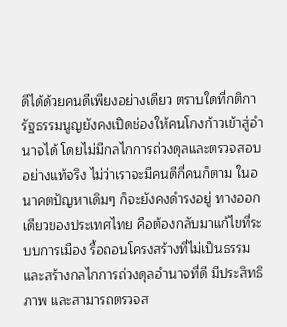ดีได้ด้วยคนดีเพียงอย่างเดียว ตราบใดที่กติการัฐธรรมนูญยังคงเปิดช่องให้คนโกงก้าวเข้าสู่อำนาจได้ โดยไม่มีกลไกการถ่วงดุลและตรวจสอบอย่างแท้จริง ไม่ว่าเราจะมีคนดีกี่คนก็ตาม ในอนาคตปัญหาเดิมๆ ก็จะยังคงดำรงอยู่ ทางออกเดียวของประเทศไทย คือต้องกลับมาแก้ไขที่ระบบการเมือง รื้อถอนโครงสร้างที่ไม่เป็นธรรม และสร้างกลไกการถ่วงดุลอำนาจที่ดี มีประสิทธิภาพ และสามารถตรวจส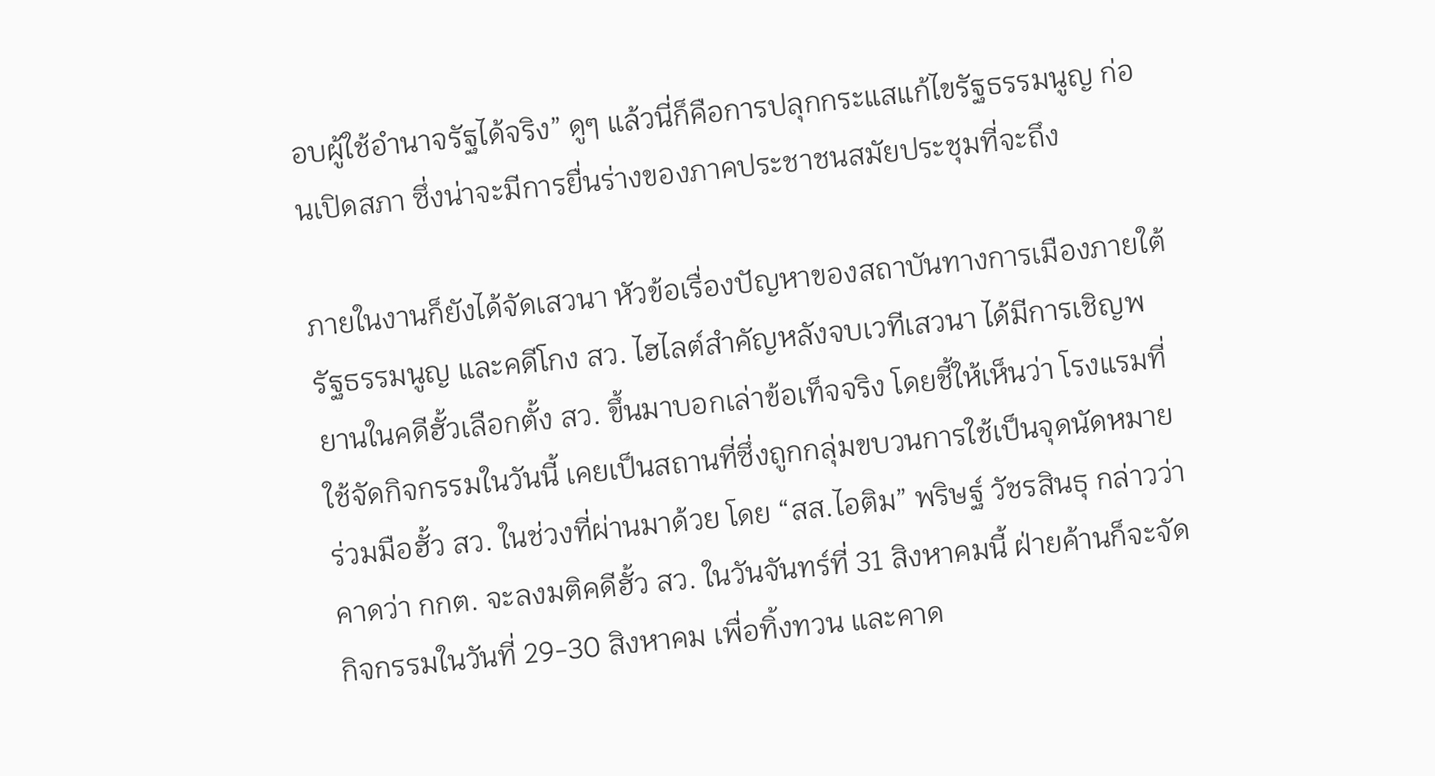อบผู้ใช้อำนาจรัฐได้จริง” ดูๆ แล้วนี่ก็คือการปลุกกระแสแก้ไขรัฐธรรมนูญ ก่อนเปิดสภา ซึ่งน่าจะมีการยื่นร่างของภาคประชาชนสมัยประชุมที่จะถึง

ภายในงานก็ยังได้จัดเสวนา หัวข้อเรื่องปัญหาของสถาบันทางการเมืองภายใต้รัฐธรรมนูญ และคดีโกง สว. ไฮไลต์สำคัญหลังจบเวทีเสวนา ได้มีการเชิญพยานในคดีฮั้วเลือกตั้ง สว. ขึ้นมาบอกเล่าข้อเท็จจริง โดยชี้ให้เห็นว่า โรงแรมที่ใช้จัดกิจกรรมในวันนี้ เคยเป็นสถานที่ซึ่งถูกกลุ่มขบวนการใช้เป็นจุดนัดหมายร่วมมือฮั้ว สว. ในช่วงที่ผ่านมาด้วย โดย “สส.ไอติม” พริษฐ์ วัชรสินธุ กล่าวว่า คาดว่า กกต. จะลงมติคดีฮั้ว สว. ในวันจันทร์ที่ 31 สิงหาคมนี้ ฝ่ายค้านก็จะจัดกิจกรรมในวันที่ 29-30 สิงหาคม เพื่อทิ้งทวน และคาด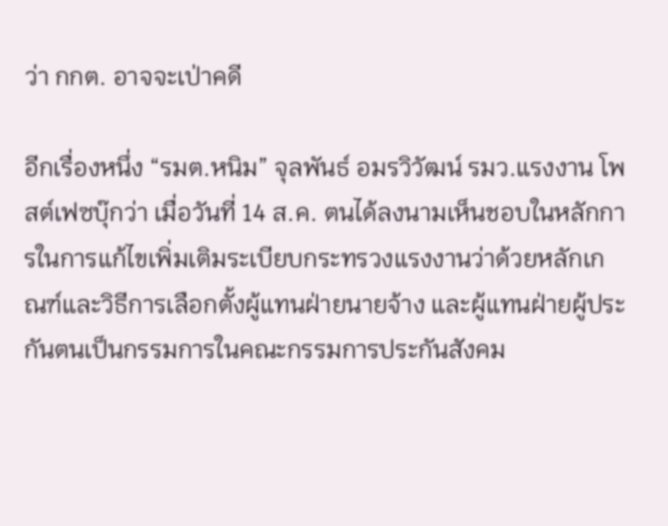ว่า กกต. อาจจะเป่าคดี

อีกเรื่องหนึ่ง “รมต.หนิม” จุลพันธ์ อมรวิวัฒน์ รมว.แรงงาน โพสต์เฟซบุ๊กว่า เมื่อวันที่ 14 ส.ค. ตนได้ลงนามเห็นชอบในหลักการในการแก้ไขเพิ่มเติมระเบียบกระทรวงแรงงานว่าด้วยหลักเกณฑ์และวิธีการเลือกตั้งผู้แทนฝ่ายนายจ้าง และผู้แทนฝ่ายผู้ประกันตนเป็นกรรมการในคณะกรรมการประกันสังคม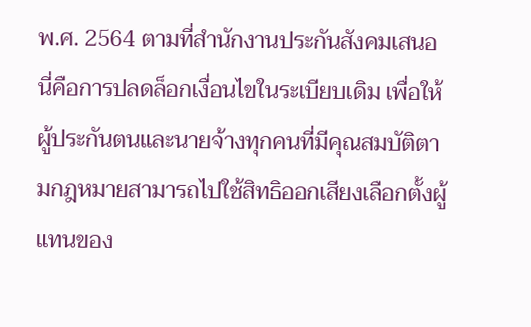พ.ศ. 2564 ตามที่สำนักงานประกันสังคมเสนอ นี่คือการปลดล็อกเงื่อนไขในระเบียบเดิม เพื่อให้ผู้ประกันตนและนายจ้างทุกคนที่มีคุณสมบัติตามกฎหมายสามารถไปใช้สิทธิออกเสียงเลือกตั้งผู้แทนของ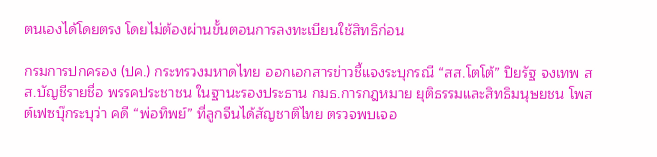ตนเองได้โดยตรง โดยไม่ต้องผ่านขั้นตอนการลงทะเบียนใช้สิทธิก่อน

กรมการปกครอง (ปค.) กระทรวงมหาดไทย ออกเอกสารข่าวชี้แจงระบุกรณี “สส.โตโต้” ปิยรัฐ จงเทพ สส.บัญชีรายชื่อ พรรคประชาชน ในฐานะรองประธาน กมธ.การกฎหมาย ยุติธรรมและสิทธิมนุษยชน โพสต์เฟซบุ๊กระบุว่า คดี “พ่อทิพย์” ที่ลูกจีนได้สัญชาติไทย ตรวจพบเจอ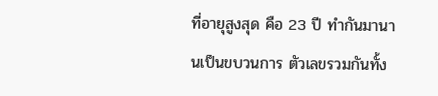ที่อายุสูงสุด คือ 23 ปี ทำกันมานานเป็นขบวนการ ตัวเลขรวมกันทั้ง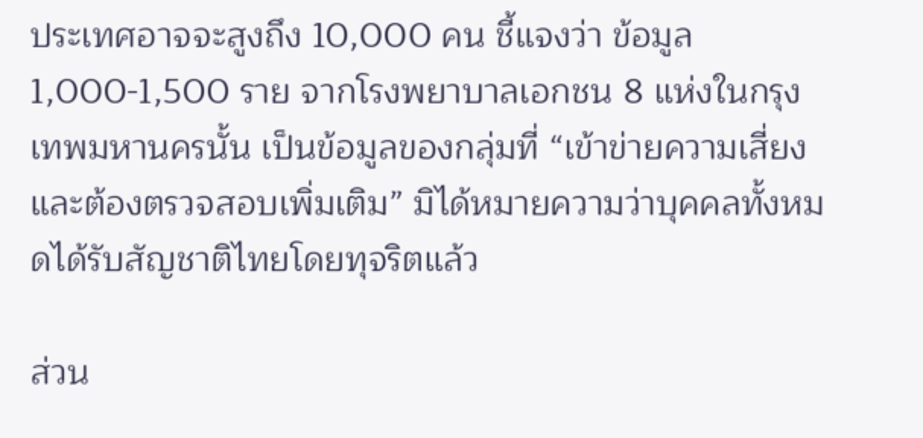ประเทศอาจจะสูงถึง 10,000 คน ชี้แจงว่า ข้อมูล 1,000-1,500 ราย จากโรงพยาบาลเอกชน 8 แห่งในกรุงเทพมหานครนั้น เป็นข้อมูลของกลุ่มที่ “เข้าข่ายความเสี่ยงและต้องตรวจสอบเพิ่มเติม” มิได้หมายความว่าบุคคลทั้งหมดได้รับสัญชาติไทยโดยทุจริตแล้ว

ส่วน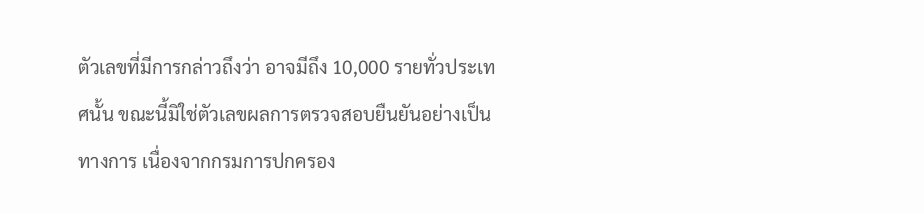ตัวเลขที่มีการกล่าวถึงว่า อาจมีถึง 10,000 รายทั่วประเทศนั้น ขณะนี้มิใช่ตัวเลขผลการตรวจสอบยืนยันอย่างเป็นทางการ เนื่องจากกรมการปกครอง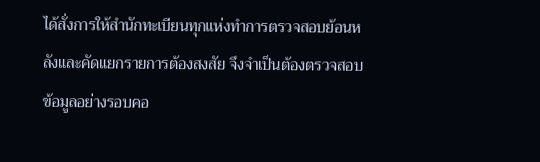ได้สั่งการให้สำนักทะเบียนทุกแห่งทำการตรวจสอบย้อนหลังและคัดแยกรายการต้องสงสัย จึงจำเป็นต้องตรวจสอบข้อมูลอย่างรอบคอ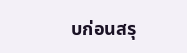บก่อนสรุ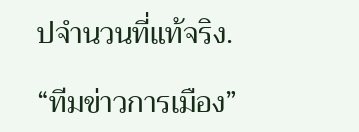ปจำนวนที่แท้จริง.

“ทีมข่าวการเมือง”